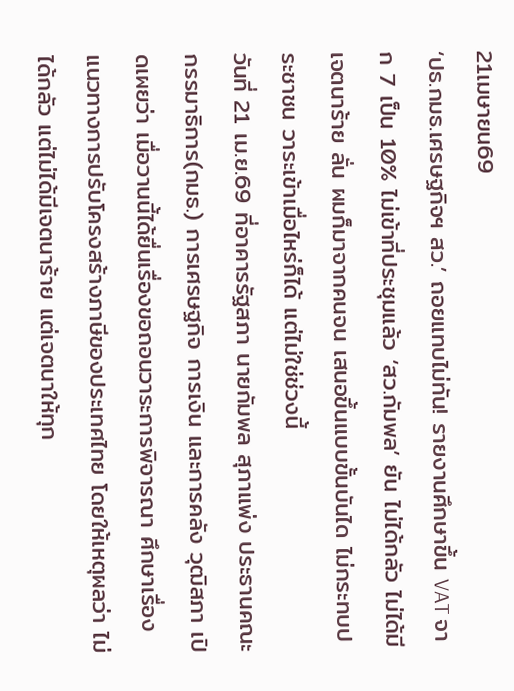21เมษายน69
‘ปธ.กมธ.เศรษฐกิจฯ สว.’ ถอยแทบไม่ทัน! รายงานศึกษาขึ้น VAT จาก 7 เป็น 10% ไม่เข้าที่ประชุมแล้ว ‘สว.กัมพล’ ยัน ไม่ได้กลัว ไม่ได้มีเจตนาร้าย ลั่น ผมก็มาจากคนจน เสนอขึ้นแบบขั้นบันได ไม่กระทบประชาชน วาระเข้าเมื่อไหร่ก็ได้ แต่ไม่ใช่ช่วงนี้
วันที่ 21 เม.ย.69 ที่อาคารรัฐสภา นายกัมพล สุภาแพ่ง ประธานคณะกรรมาธิการ(กมธ.) การเศรษฐกิจ การเงิน และการคลัง วุฒิสภา เปิดเผยว่า เมื่อวานนี้ได้ยื่นเรื่องขอถอนวาระการพิจารณา ศึกษาเรื่องแนวทางการปรับโครงสร้างภาษีของประเทศไทย โดยให้เหตุผลว่า ไม่ได้กลัว แต่ไม่ได้มีเจตนาร้าย แต่เจตนาให้ทุก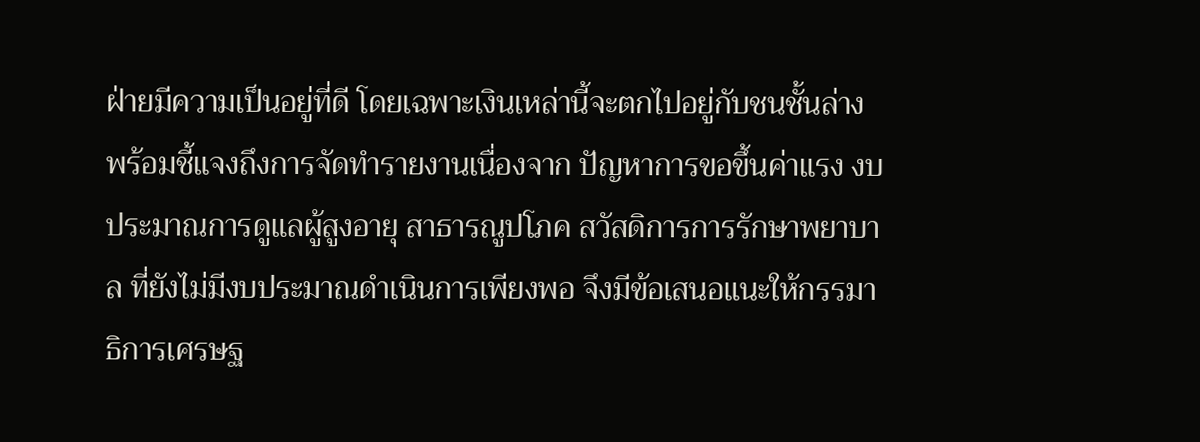ฝ่ายมีความเป็นอยู่ที่ดี โดยเฉพาะเงินเหล่านี้จะตกไปอยู่กับชนชั้นล่าง
พร้อมชี้แจงถึงการจัดทำรายงานเนื่องจาก ปัญหาการขอขึ้นค่าแรง งบประมาณการดูแลผู้สูงอายุ สาธารณูปโภค สวัสดิการการรักษาพยาบาล ที่ยังไม่มีงบประมาณดำเนินการเพียงพอ จึงมีข้อเสนอแนะให้กรรมาธิการเศรษฐ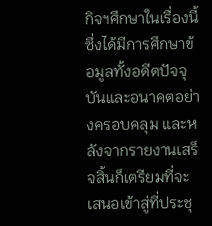กิจฯศึกษาในเรื่องนี้ ซึ่งได้มีการศึกษาข้อมูลทั้งอดีตปัจจุบันและอนาคตอย่างครอบคลุม และหลังจากรายงานเสร็จสิ้นก็เตรียมที่จะเสนอเข้าสู่ที่ประชุ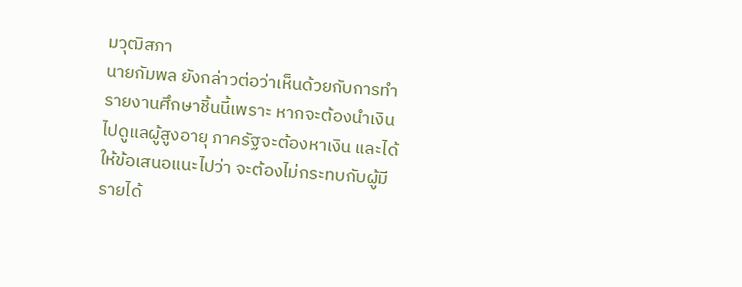มวุฒิสภา
นายกัมพล ยังกล่าวต่อว่าเห็นด้วยกับการทำรายงานศึกษาชิ้นนี้เพราะ หากจะต้องนำเงินไปดูแลผู้สูงอายุ ภาครัฐจะต้องหาเงิน และได้ให้ข้อเสนอแนะไปว่า จะต้องไม่กระทบกับผู้มีรายได้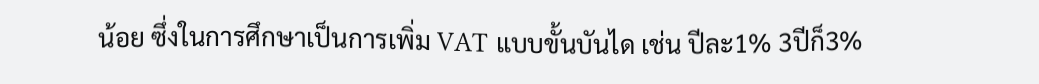น้อย ซึ่งในการศึกษาเป็นการเพิ่ม VAT แบบขั้นบันได เช่น ปีละ1% 3ปีก็3%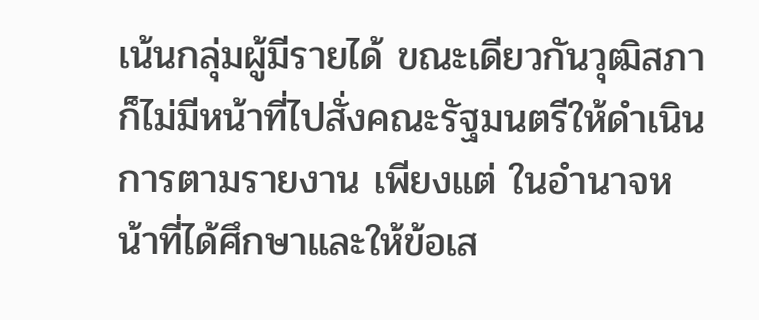เน้นกลุ่มผู้มีรายได้ ขณะเดียวกันวุฒิสภาก็ไม่มีหน้าที่ไปสั่งคณะรัฐมนตรีให้ดำเนินการตามรายงาน เพียงแต่ ในอำนาจหน้าที่ได้ศึกษาและให้ข้อเส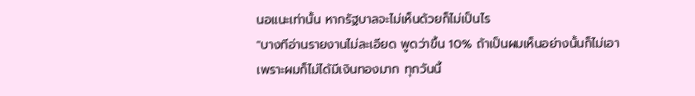นอแนะเท่านั้น หากรัฐบาลจะไม่เห็นด้วยก็ไม่เป็นไร
"บางทีอ่านรายงานไม่ละเอียด พูดว่าขึ้น 10% ถ้าเป็นผมเห็นอย่างนั้นก็ไม่เอา เพราะผมก็ไม่ได้มีเงินทองมาก ทุกวันนี้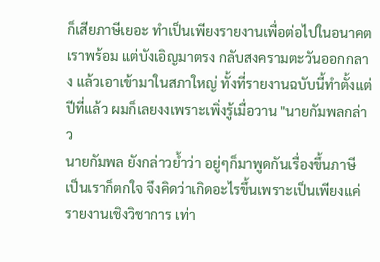ก็เสียภาษีเยอะ ทำเป็นเพียงรายงานเพื่อต่อไปในอนาคตเราพร้อม แต่บังเอิญมาตรง กลับสงครามตะวันออกกลาง แล้วเอาเข้ามาในสภาใหญ่ ทั้งที่รายงานฉบับนี้ทำตั้งแต่ปีที่แล้ว ผมก็เลยงงเพราะเพิ่งรู้เมื่อวาน "นายกัมพลกล่าว
นายกัมพล ยังกล่าวย้ำว่า อยู่ๆก็มาพูดกันเรื่องขึ้นภาษี เป็นเราก็ตกใจ จึงคิดว่าเกิดอะไรขึ้นเพราะเป็นเพียงแค่รายงานเชิงวิชาการ เท่า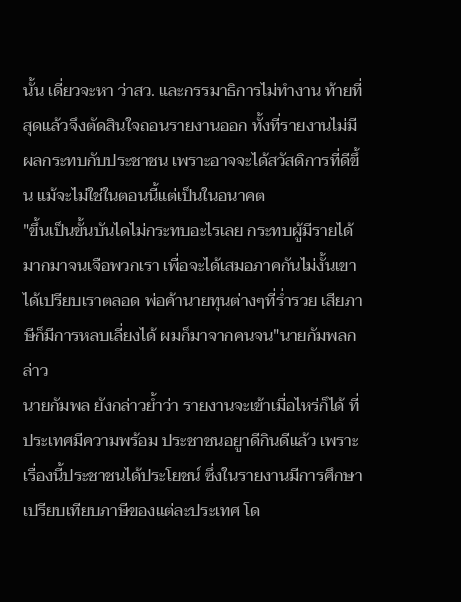นั้น เดี่ยวจะหา ว่าสว. และกรรมาธิการไม่ทำงาน ท้ายที่สุดแล้วจึงตัดสินใจถอนรายงานออก ทั้งที่รายงานไม่มีผลกระทบกับประชาชน เพราะอาจจะได้สวัสดิการที่ดีขึ้น แม้จะไม่ใช่ในตอนนี้แต่เป็นในอนาคต
"ขึ้นเป็นขั้นบันไดไม่กระทบอะไรเลย กระทบผู้มีรายได้มากมาจนเจือพวกเรา เพื่อจะได้เสมอภาคกันไม่งั้นเขาได้เปรียบเราตลอด พ่อค้านายทุนต่างๆที่ร่ำรวย เสียภาษีก็มีการหลบเลี่ยงได้ ผมก็มาจากคนจน"นายกัมพลกล่าว
นายกัมพล ยังกล่าวย้ำว่า รายงานจะเข้าเมื่อไหร่ก็ได้ ที่ประเทศมีความพร้อม ประชาชนอยูาดีกินดีแล้ว เพราะเรื่องนี้ประชาชนได้ประโยชน์ ซึ่งในรายงานมีการศึกษาเปรียบเทียบภาษีของแต่ละประเทศ โด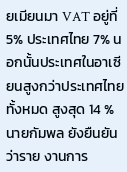ยเมียนมา VAT อยู่ที่ 5% ประเทศไทย 7% นอกนั้นประเทศในอาเซียนสูงกว่าประเทศไทยทั้งหมด สูงสุด 14 %
นายกัมพล ยังยืนยันว่าราย งานการ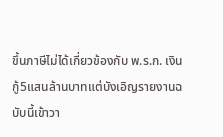ขึ้นภาษีไม่ได้เกี่ยวข้องกับ พ.ร.ก. เงินกู้5แสนล้านบาทแต่บังเอิญรายงานฉบับนี้เข้าวา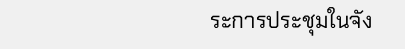ระการประชุมในจัง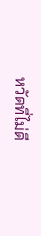หวัดที่ไม่ดี